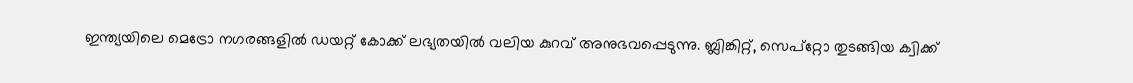ഇന്ത്യയിലെ മെട്രോ നഗരങ്ങളിൽ ഡയറ്റ് കോക്ക് ലഭ്യതയിൽ വലിയ കുറവ് അനുഭവപ്പെടുന്നു. ബ്ലിങ്കിറ്റ്, സെപ്റ്റോ തുടങ്ങിയ ക്വിക്ക്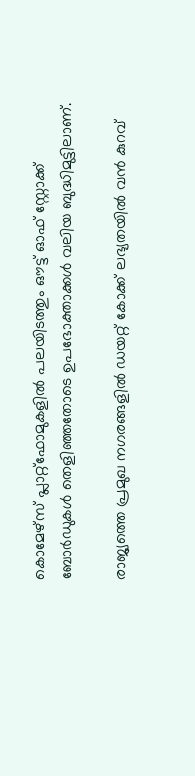കൊമേഴ്‌സ് പ്ലാറ്റ്‌ഫോമുകളിൽ പലയിടത്തും ഔട്ട് ഓഫ് സ്റ്റോക്ക് ബോർഡുകൾ തെളിഞ്ഞതോടെ ഉപഭോക്താക്കൾ വലിയ ബുദ്ധിമുട്ടിലാണ്.

രാജ്യത്തെ പ്രമുഖ നഗരങ്ങളില്‍ ഡയറ്റ് കോക്ക് ലഭ്യതയില്‍ വന്‍ കുറവ്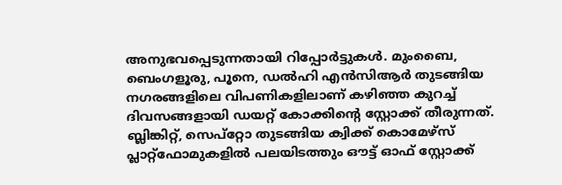അനുഭവപ്പെടുന്നതായി റിപ്പോര്‍ട്ടുകള്‍. മുംബൈ, ബെംഗളൂരു, പൂനെ, ഡല്‍ഹി എന്‍സിആര്‍ തുടങ്ങിയ നഗരങ്ങളിലെ വിപണികളിലാണ് കഴിഞ്ഞ കുറച്ച് ദിവസങ്ങളായി ഡയറ്റ് കോക്കിന്റെ സ്റ്റോക്ക് തീരുന്നത്. ബ്ലിങ്കിറ്റ്, സെപ്റ്റോ തുടങ്ങിയ ക്വിക്ക് കൊമേഴ്‌സ് പ്ലാറ്റ്‌ഫോമുകളില്‍ പലയിടത്തും ഔട്ട് ഓഫ് സ്റ്റോക്ക്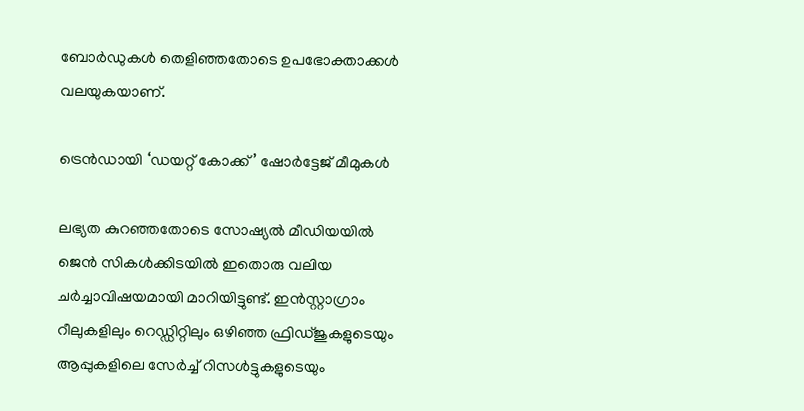ബോര്‍ഡുകള്‍ തെളിഞ്ഞതോടെ ഉപഭോക്താക്കള്‍ വലയുകയാണ്.

ട്രെന്‍ഡായി ‘ഡയറ്റ് കോക്ക്’ ഷോർട്ടേജ് മീമുകൾ

ലഭ്യത കുറഞ്ഞതോടെ സോഷ്യല്‍ മീഡിയയില്‍ ജെൻ സികള്‍ക്കിടയില്‍ ഇതൊരു വലിയ ചര്‍ച്ചാവിഷയമായി മാറിയിട്ടുണ്ട്. ഇന്‍സ്റ്റാഗ്രാം റീലുകളിലും റെഡ്ഡിറ്റിലും ഒഴിഞ്ഞ ഫ്രിഡ്ജുകളുടെയും ആപ്പുകളിലെ സേര്‍ച്ച് റിസള്‍ട്ടുകളുടെയും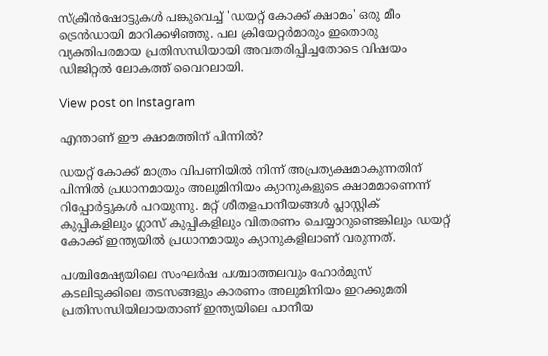സ്ക്രീന്‍ഷോട്ടുകള്‍ പങ്കുവെച്ച് 'ഡയറ്റ് കോക്ക് ക്ഷാമം' ഒരു മീം ട്രെന്‍ഡായി മാറിക്കഴിഞ്ഞു. പല ക്രിയേറ്റര്‍മാരും ഇതൊരു വ്യക്തിപരമായ പ്രതിസന്ധിയായി അവതരിപ്പിച്ചതോടെ വിഷയം ഡിജിറ്റല്‍ ലോകത്ത് വൈറലായി.

View post on Instagram

എന്താണ് ഈ ക്ഷാമത്തിന് പിന്നില്‍?

ഡയറ്റ് കോക്ക് മാത്രം വിപണിയില്‍ നിന്ന് അപ്രത്യക്ഷമാകുന്നതിന് പിന്നില്‍ പ്രധാനമായും അലുമിനിയം ക്യാനുകളുടെ ക്ഷാമമാണെന്ന് റിപ്പോർട്ടുകൾ പറയുന്നു. മറ്റ് ശീതളപാനീയങ്ങള്‍ പ്ലാസ്റ്റിക് കുപ്പികളിലും ഗ്ലാസ് കുപ്പികളിലും വിതരണം ചെയ്യാറുണ്ടെങ്കിലും ഡയറ്റ് കോക്ക് ഇന്ത്യയില്‍ പ്രധാനമായും ക്യാനുകളിലാണ് വരുന്നത്.

പശ്ചിമേഷ്യയിലെ സംഘർഷ പശ്ചാത്തലവും ഹോര്‍മുസ് കടലിടുക്കിലെ തടസങ്ങളും കാരണം അലുമിനിയം ഇറക്കുമതി പ്രതിസന്ധിയിലായതാണ് ഇന്ത്യയിലെ പാനീയ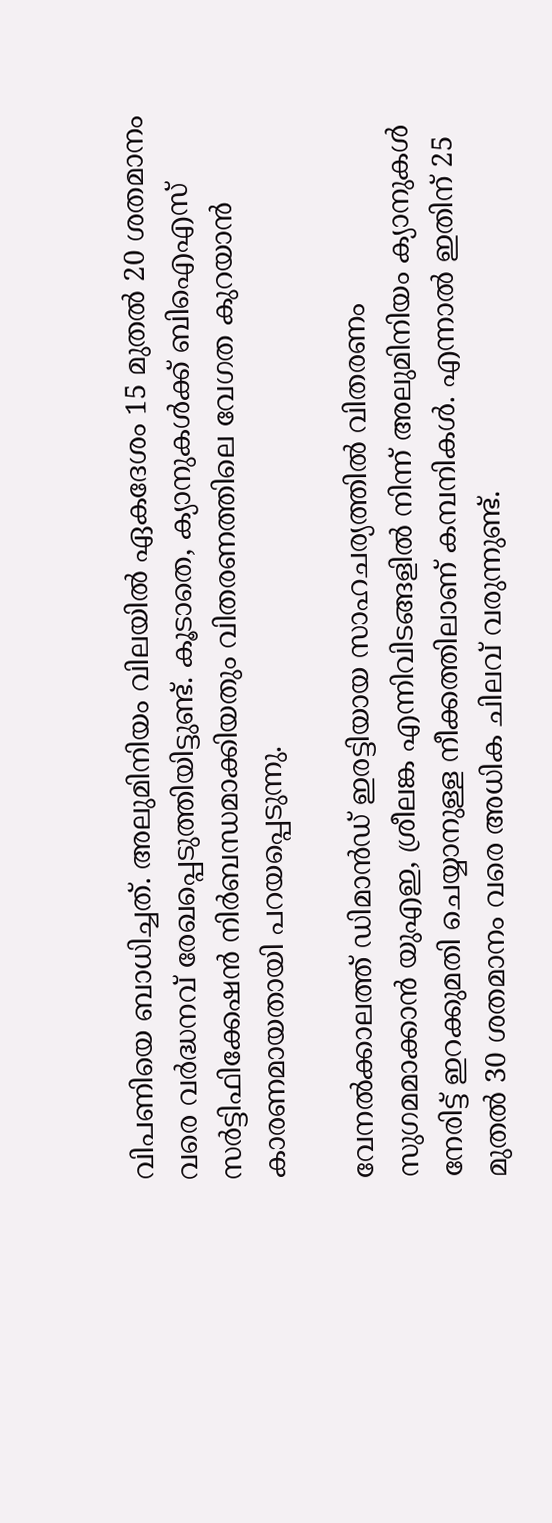വിപണിയെ ബാധിച്ചത്. അലുമിനിയം വിലയില്‍ ഏകദേശം 15 മുതല്‍ 20 ശതമാനം വരെ വര്‍ദ്ധനവ് രേഖപ്പെടുത്തിയിട്ടുണ്ട്. കൂടാതെ, ക്യാനുകള്‍ക്ക് ബിഐഎസ് സര്‍ട്ടിഫിക്കേഷന്‍ നിര്‍ബന്ധമാക്കിയതും വിതരണത്തിലെ വേഗത കുറയാന്‍ കാരണമായതായി പറയപ്പെടുന്നു.

വേനല്‍ക്കാലത്ത് ഡിമാന്‍ഡ് ഇരട്ടിയായ സാഹചര്യത്തില്‍ വിതരണം സുഗമമാക്കാന്‍ യുഎഇ, ശ്രീലങ്ക എന്നിവിടങ്ങളില്‍ നിന്ന് അലുമിനിയം ക്യാനുകള്‍ നേരിട്ട് ഇറക്കുമതി ചെയ്യാനുള്ള നീക്കത്തിലാണ് കമ്പനികള്‍. എന്നാല്‍ ഇതിന് 25 മുതല്‍ 30 ശതമാനം വരെ അധിക ചിലവ് വരുന്നുണ്ട്.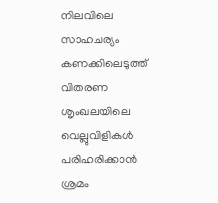നിലവിലെ സാഹചര്യം കണക്കിലെടുത്ത് വിതരണ ശൃംഖലയിലെ വെല്ലുവിളികള്‍ പരിഹരിക്കാന്‍ ശ്രമം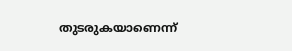തുടരുകയാണെന്ന്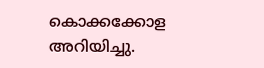കൊക്കക്കോള അറിയിച്ചു.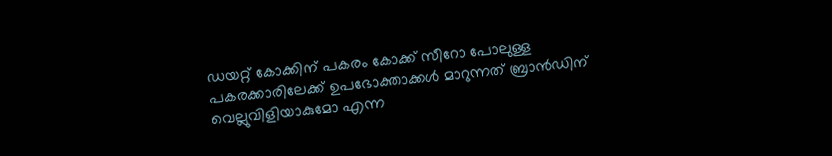ഡയറ്റ് കോക്കിന് പകരം കോക്ക് സീറോ പോലുള്ള പകരക്കാരിലേക്ക് ഉപഭോക്താക്കള്‍ മാറുന്നത് ബ്രാന്‍ഡിന് വെല്ലുവിളിയാകുമോ എന്ന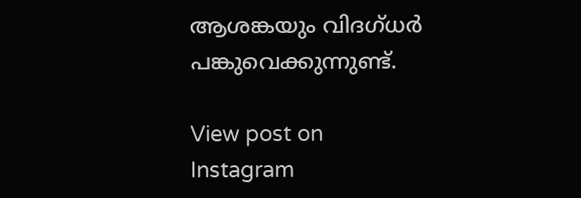ആശങ്കയും വിദഗ്ധര്‍ പങ്കുവെക്കുന്നുണ്ട്.

View post on Instagram